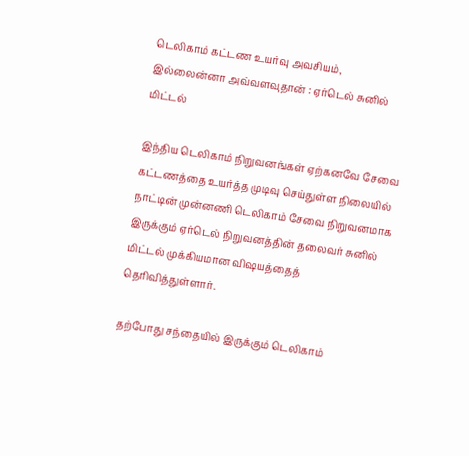டெலிகாம் கட்டண உயர்வு அவசியம், இல்லைன்னா அவ்வளவுதான் : ஏர்டெல் சுனில் மிட்டல்

இந்திய டெலிகாம் நிறுவனங்கள் ஏற்கனவே சேவை கட்டணத்தை உயர்த்த முடிவு செய்துள்ள நிலையில் நாட்டின் முன்னணி டெலிகாம் சேவை நிறுவனமாக இருக்கும் ஏர்டெல் நிறுவனத்தின் தலைவர் சுனில் மிட்டல் முக்கியமான விஷயத்தைத் தெரிவித்துள்ளார்.

தற்போது சந்தையில் இருக்கும் டெலிகாம்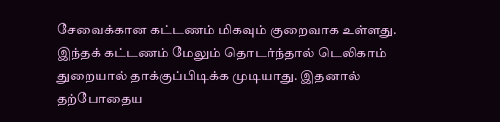சேவைக்கான கட்டணம் மிகவும் குறைவாக உள்ளது. இந்தக் கட்டணம் மேலும் தொடர்ந்தால் டெலிகாம் துறையால் தாக்குப்பிடிக்க முடியாது. இதனால் தற்போதைய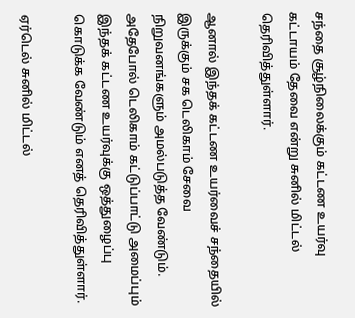சந்தை சூழ்நிலைக்கும் கட்டண உயர்வு கட்டாயம் தேவை என்று சுனில் மிட்டல் தெரிவித்துள்ளார்.

ஆனால் இந்தக் கட்டண உயர்வைச் சந்தையில் இருக்கும் சக டெலிகாம் சேவை நிறுவனங்களும் அமல்படுத்த வேண்டும். அதேபோல் டெலிகாம் கட்டுப்பாட்டு அமைப்பும் இந்தக் கட்டண உயர்வுக்கு ஒத்துழைப்பு கொடுக்க வேண்டும் எனத் தெரிவித்துள்ளார்.

ஏர்டெல் சுனில் மிட்டல்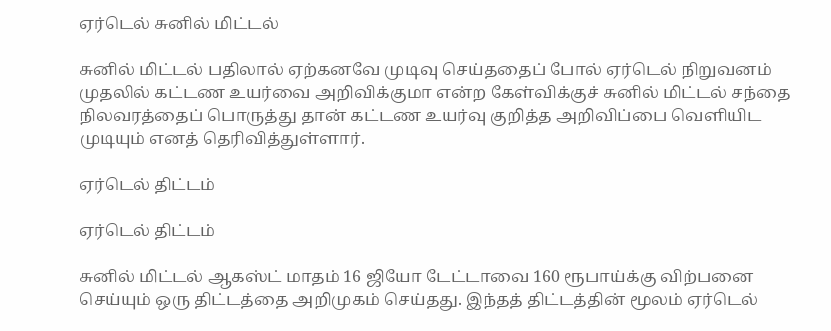ஏர்டெல் சுனில் மிட்டல்

சுனில் மிட்டல் பதிலால் ஏற்கனவே முடிவு செய்ததைப் போல் ஏர்டெல் நிறுவனம் முதலில் கட்டண உயர்வை அறிவிக்குமா என்ற கேள்விக்குச் சுனில் மிட்டல் சந்தை நிலவரத்தைப் பொருத்து தான் கட்டண உயர்வு குறித்த அறிவிப்பை வெளியிட முடியும் எனத் தெரிவித்துள்ளார்.

ஏர்டெல் திட்டம்

ஏர்டெல் திட்டம்

சுனில் மிட்டல் ஆகஸ்ட் மாதம் 16 ஜியோ டேட்டாவை 160 ரூபாய்க்கு விற்பனை செய்யும் ஒரு திட்டத்தை அறிமுகம் செய்தது. இந்தத் திட்டத்தின் மூலம் ஏர்டெல்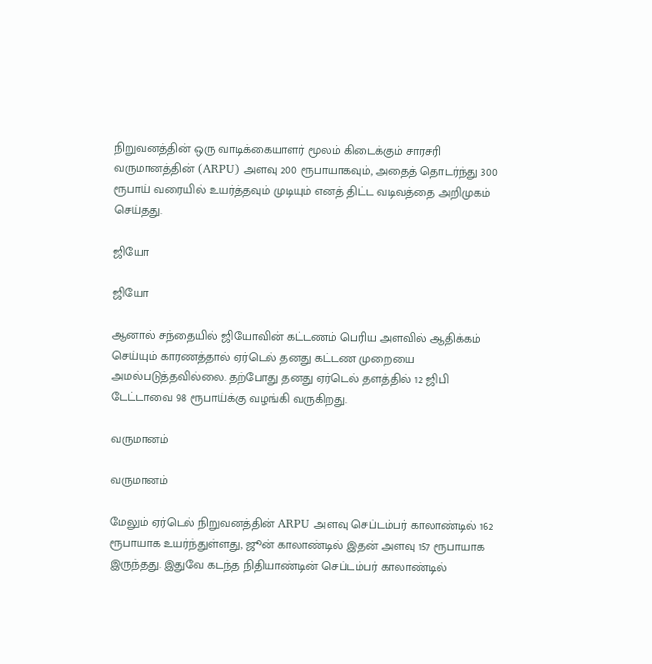நிறுவனத்தின் ஒரு வாடிக்கையாளர் மூலம் கிடைக்கும் சாரசரி வருமானத்தின் (ARPU) அளவு 200 ரூபாயாகவும், அதைத் தொடர்ந்து 300 ரூபாய் வரையில் உயர்த்தவும் முடியும் எனத் திட்ட வடிவத்தை அறிமுகம் செய்தது.

ஜியோ

ஜியோ

ஆனால் சந்தையில் ஜியோவின் கட்டணம் பெரிய அளவில் ஆதிக்கம் செய்யும் காரணத்தால் ஏர்டெல் தனது கட்டண முறையை அமல்படுத்தவில்லை. தற்போது தனது ஏர்டெல் தளத்தில் 12 ஜிபி டேட்டாவை 98 ரூபாய்க்கு வழங்கி வருகிறது.

வருமானம்

வருமானம்

மேலும் ஏர்டெல் நிறுவனத்தின் ARPU அளவு செப்டம்பர் காலாண்டில் 162 ரூபாயாக உயர்ந்துள்ளது, ஜூன் காலாண்டில் இதன் அளவு 157 ரூபாயாக இருந்தது. இதுவே கடந்த நிதியாண்டின் செப்டம்பர் காலாண்டில்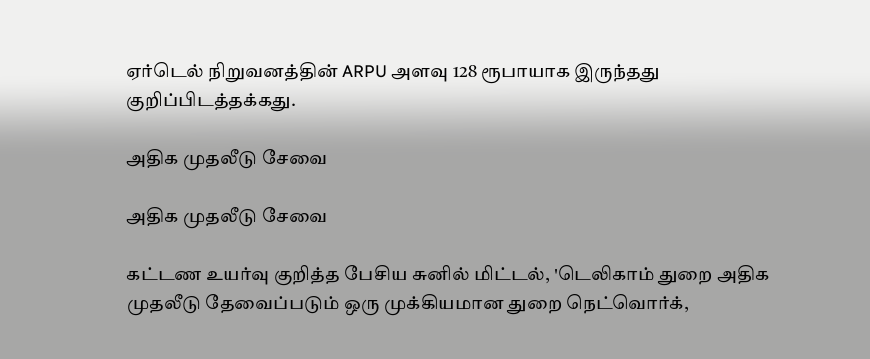ஏர்டெல் நிறுவனத்தின் ARPU அளவு 128 ரூபாயாக இருந்தது குறிப்பிடத்தக்கது.

அதிக முதலீடு சேவை

அதிக முதலீடு சேவை

கட்டண உயர்வு குறித்த பேசிய சுனில் மிட்டல், 'டெலிகாம் துறை அதிக முதலீடு தேவைப்படும் ஒரு முக்கியமான துறை நெட்வொர்க்,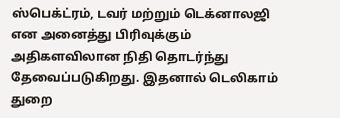ஸ்பெக்ட்ரம், டவர் மற்றும் டெக்னாலஜி என அனைத்து பிரிவுக்கும் அதிகளவிலான நிதி தொடர்ந்து தேவைப்படுகிறது. இதனால் டெலிகாம் துறை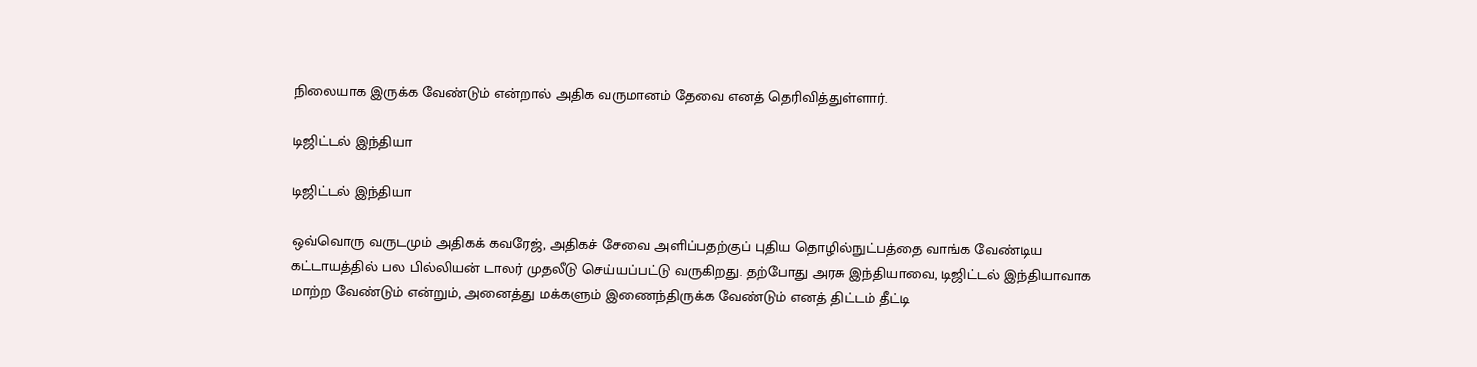நிலையாக இருக்க வேண்டும் என்றால் அதிக வருமானம் தேவை எனத் தெரிவித்துள்ளார்.

டிஜிட்டல் இந்தியா

டிஜிட்டல் இந்தியா

ஒவ்வொரு வருடமும் அதிகக் கவரேஜ், அதிகச் சேவை அளிப்பதற்குப் புதிய தொழில்நுட்பத்தை வாங்க வேண்டிய கட்டாயத்தில் பல பில்லியன் டாலர் முதலீடு செய்யப்பட்டு வருகிறது. தற்போது அரசு இந்தியாவை, டிஜிட்டல் இந்தியாவாக மாற்ற வேண்டும் என்றும், அனைத்து மக்களும் இணைந்திருக்க வேண்டும் எனத் திட்டம் தீட்டி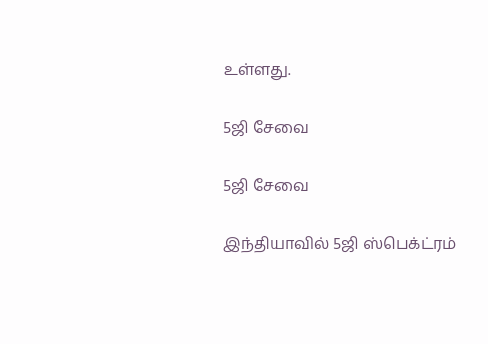உள்ளது.

5ஜி சேவை

5ஜி சேவை

இந்தியாவில் 5ஜி ஸ்பெக்ட்ரம்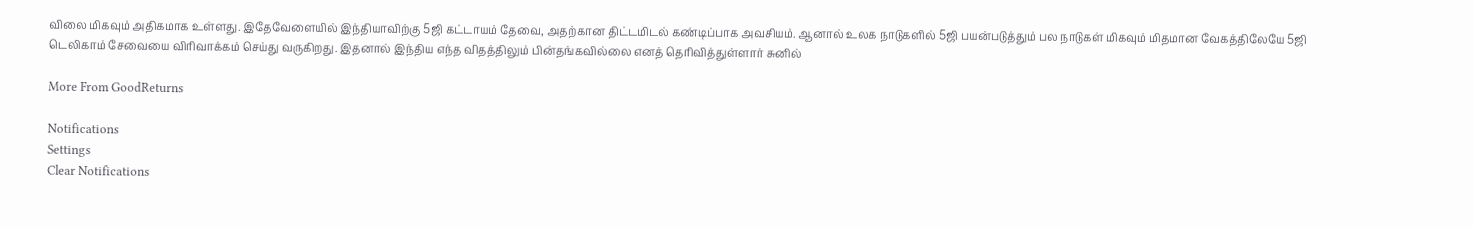விலை மிகவும் அதிகமாக உள்ளது. இதேவேளையில் இந்தியாவிற்கு 5ஜி கட்டாயம் தேவை, அதற்கான திட்டமிடல் கண்டிப்பாக அவசியம். ஆனால் உலக நாடுகளில் 5ஜி பயன்படுத்தும் பல நாடுகள் மிகவும் மிதமான வேகத்திலேயே 5ஜி டெலிகாம் சேவையை விரிவாக்கம் செய்து வருகிறது. இதனால் இந்திய எந்த விதத்திலும் பின்தங்கவில்லை எனத் தெரிவித்துள்ளார் சுனில்

More From GoodReturns

Notifications
Settings
Clear Notifications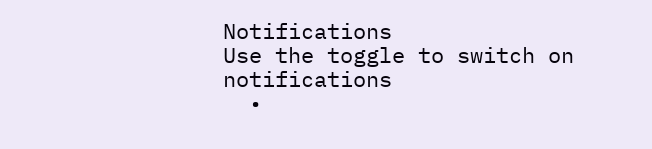Notifications
Use the toggle to switch on notifications
  •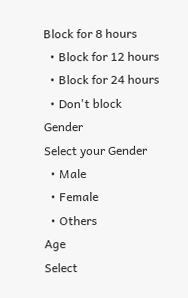Block for 8 hours
  • Block for 12 hours
  • Block for 24 hours
  • Don't block
Gender
Select your Gender
  • Male
  • Female
  • Others
Age
Select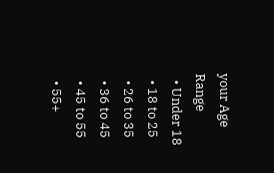your Age Range
  • Under 18
  • 18 to 25
  • 26 to 35
  • 36 to 45
  • 45 to 55
  • 55+